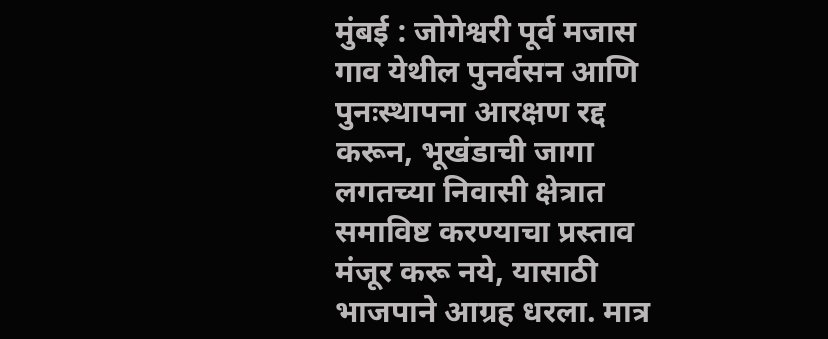मुंबई : जोगेश्वरी पूर्व मजास गाव येथील पुनर्वसन आणि पुनःस्थापना आरक्षण रद्द करून, भूखंडाची जागा लगतच्या निवासी क्षेत्रात समाविष्ट करण्याचा प्रस्ताव मंजूर करू नये, यासाठी भाजपाने आग्रह धरला. मात्र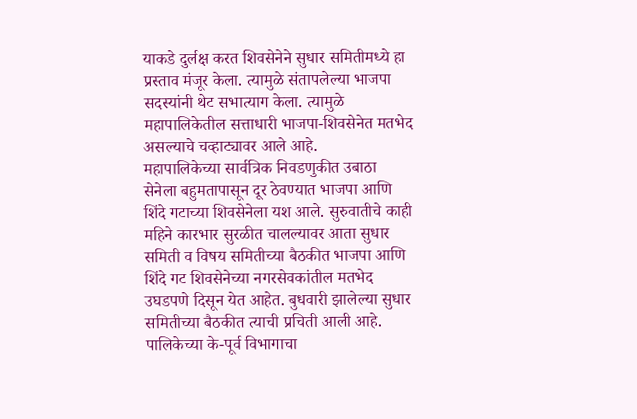याकडे दुर्लक्ष करत शिवसेनेने सुधार समितीमध्ये हा प्रस्ताव मंजूर केला. त्यामुळे संतापलेल्या भाजपा सदस्यांनी थेट सभात्याग केला. त्यामुळे महापालिकेतील सत्ताधारी भाजपा-शिवसेनेत मतभेद असल्याचे चव्हाट्यावर आले आहे.
महापालिकेच्या सार्वत्रिक निवडणुकीत उबाठा सेनेला बहुमतापासून दूर ठेवण्यात भाजपा आणि शिंदे गटाच्या शिवसेनेला यश आले. सुरुवातीचे काही महिने कारभार सुरळीत चालल्यावर आता सुधार समिती व विषय समितीच्या बैठकीत भाजपा आणि शिंदे गट शिवसेनेच्या नगरसेवकांतील मतभेद उघडपणे दिसून येत आहेत. बुधवारी झालेल्या सुधार समितीच्या बैठकीत त्याची प्रचिती आली आहे.
पालिकेच्या के-पूर्व विभागाचा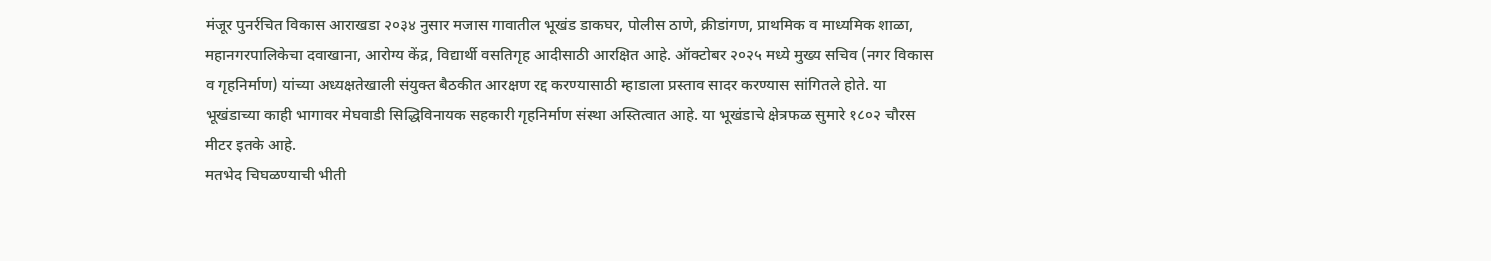मंजूर पुनर्रचित विकास आराखडा २०३४ नुसार मजास गावातील भूखंड डाकघर, पोलीस ठाणे, क्रीडांगण, प्राथमिक व माध्यमिक शाळा, महानगरपालिकेचा दवाखाना, आरोग्य केंद्र, विद्यार्थी वसतिगृह आदीसाठी आरक्षित आहे. ऑक्टोबर २०२५ मध्ये मुख्य सचिव (नगर विकास व गृहनिर्माण) यांच्या अध्यक्षतेखाली संयुक्त बैठकीत आरक्षण रद्द करण्यासाठी म्हाडाला प्रस्ताव सादर करण्यास सांगितले होते. या भूखंडाच्या काही भागावर मेघवाडी सिद्धिविनायक सहकारी गृहनिर्माण संस्था अस्तित्वात आहे. या भूखंडाचे क्षेत्रफळ सुमारे १८०२ चौरस मीटर इतके आहे.
मतभेद चिघळण्याची भीती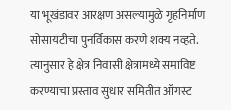या भूखंडावर आरक्षण असल्यामुळे गृहनिर्माण सोसायटीचा पुनर्विकास करणे शक्य नव्हते. त्यानुसार हे क्षेत्र निवासी क्षेत्रामध्ये समाविष्ट करण्याचा प्रस्ताव सुधार समितीत ऑगस्ट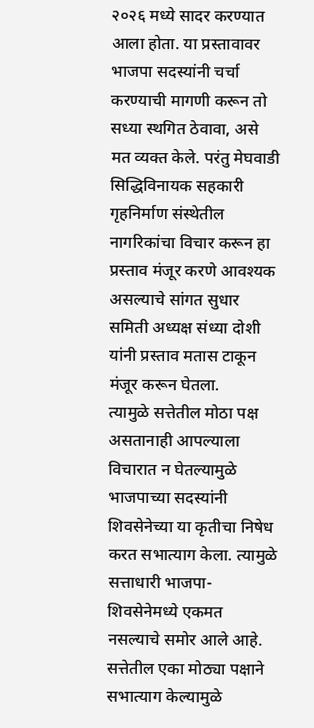२०२६ मध्ये सादर करण्यात आला होता. या प्रस्तावावर भाजपा सदस्यांनी चर्चा करण्याची मागणी करून तो सध्या स्थगित ठेवावा, असे मत व्यक्त केले. परंतु मेघवाडी सिद्धिविनायक सहकारी गृहनिर्माण संस्थेतील नागरिकांचा विचार करून हा प्रस्ताव मंजूर करणे आवश्यक असल्याचे सांगत सुधार समिती अध्यक्ष संध्या दोशी यांनी प्रस्ताव मतास टाकून मंजूर करून घेतला.
त्यामुळे सत्तेतील मोठा पक्ष असतानाही आपल्याला विचारात न घेतल्यामुळे भाजपाच्या सदस्यांनी शिवसेनेच्या या कृतीचा निषेध करत सभात्याग केला. त्यामुळे सत्ताधारी भाजपा-शिवसेनेमध्ये एकमत नसल्याचे समोर आले आहे. सत्तेतील एका मोठ्या पक्षाने सभात्याग केल्यामुळे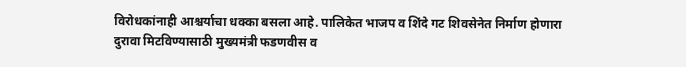विरोधकांनाही आश्चर्याचा धक्का बसला आहे. पालिकेत भाजप व शिंदे गट शिवसेनेत निर्माण होणारा दुरावा मिटविण्यासाठी मुख्यमंत्री फडणवीस व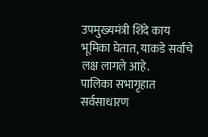उपमुख्यमंत्री शिंदे काय भूमिका घेतात, याकडे सर्वांचे लक्ष लागले आहे.
पालिका सभागृहात सर्वसाधारण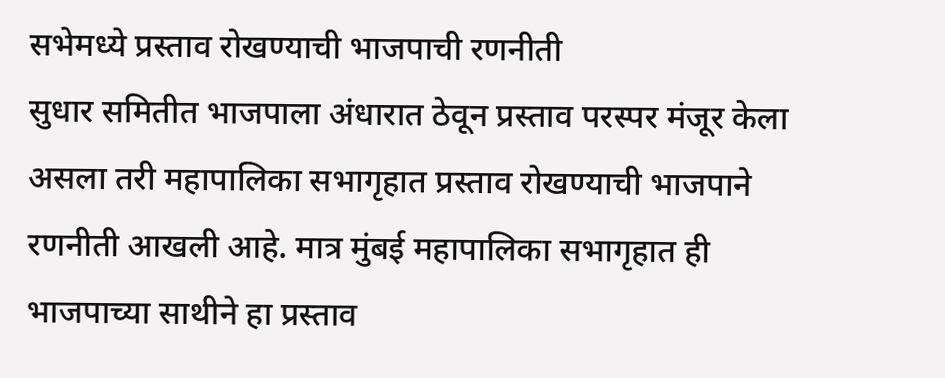सभेमध्ये प्रस्ताव रोखण्याची भाजपाची रणनीती
सुधार समितीत भाजपाला अंधारात ठेवून प्रस्ताव परस्पर मंजूर केला असला तरी महापालिका सभागृहात प्रस्ताव रोखण्याची भाजपाने रणनीती आखली आहे. मात्र मुंबई महापालिका सभागृहात ही भाजपाच्या साथीने हा प्रस्ताव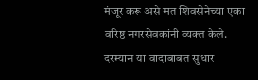मंजूर करू असे मत शिवसेनेच्या एका वरिष्ठ नगरसेवकांनी व्यक्त केले. दरम्यान या वादाबाबत सुधार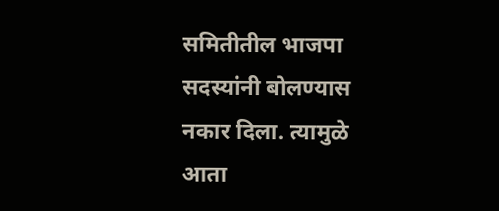समितीतील भाजपा सदस्यांनी बोलण्यास नकार दिला. त्यामुळे आता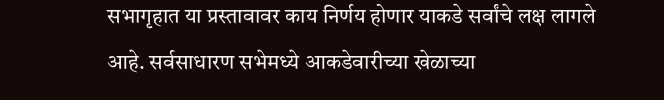सभागृहात या प्रस्तावावर काय निर्णय होणार याकडे सर्वांचे लक्ष लागले आहे. सर्वसाधारण सभेमध्ये आकडेवारीच्या खेळाच्या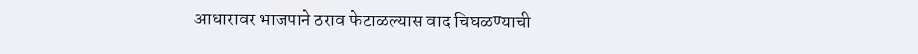आधारावर भाजपाने ठराव फेटाळल्यास वाद चिघळण्याची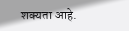शक्यता आहे.